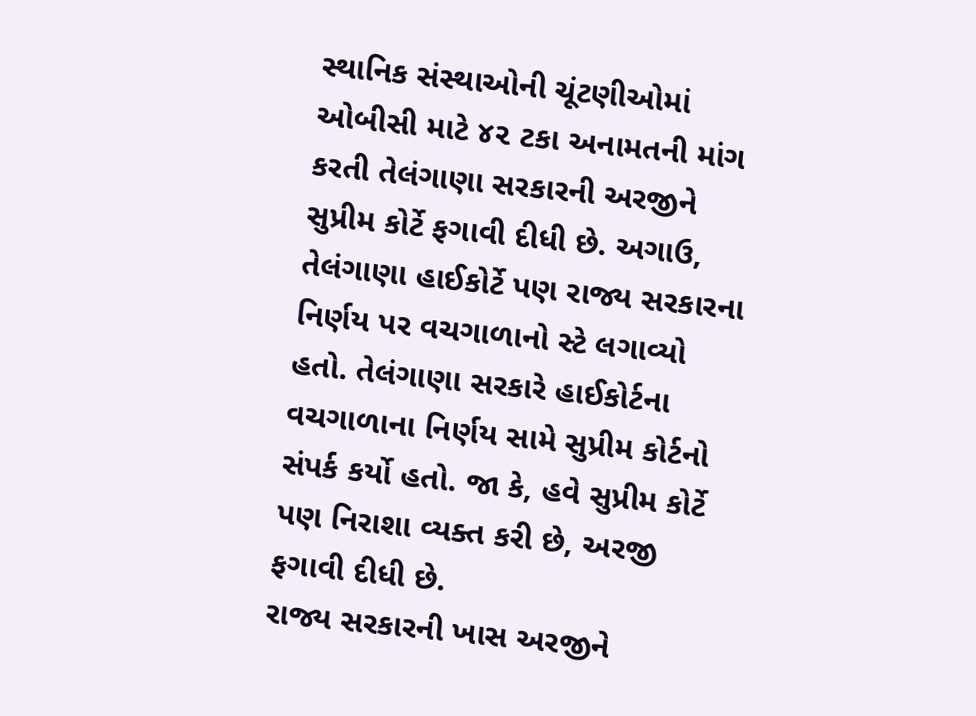સ્થાનિક સંસ્થાઓની ચૂંટણીઓમાં ઓબીસી માટે ૪૨ ટકા અનામતની માંગ કરતી તેલંગાણા સરકારની અરજીને સુપ્રીમ કોર્ટે ફગાવી દીધી છે. અગાઉ, તેલંગાણા હાઈકોર્ટે પણ રાજ્ય સરકારના નિર્ણય પર વચગાળાનો સ્ટે લગાવ્યો હતો. તેલંગાણા સરકારે હાઈકોર્ટના વચગાળાના નિર્ણય સામે સુપ્રીમ કોર્ટનો સંપર્ક કર્યો હતો. જા કે, હવે સુપ્રીમ કોર્ટે પણ નિરાશા વ્યક્ત કરી છે, અરજી ફગાવી દીધી છે.
રાજ્ય સરકારની ખાસ અરજીને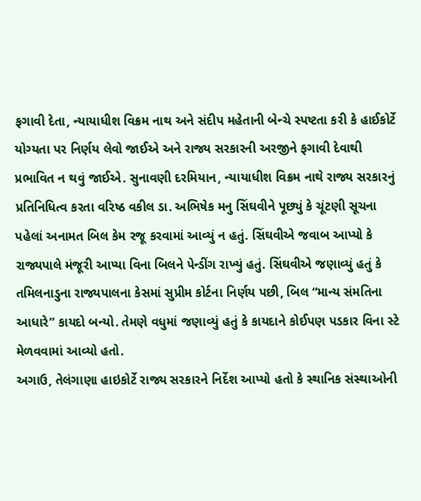ફગાવી દેતા, ન્યાયાધીશ વિક્રમ નાથ અને સંદીપ મહેતાની બેન્ચે સ્પષ્ટતા કરી કે હાઈકોર્ટે યોગ્યતા પર નિર્ણય લેવો જાઈએ અને રાજ્ય સરકારની અરજીને ફગાવી દેવાથી પ્રભાવિત ન થવું જાઈએ. સુનાવણી દરમિયાન, ન્યાયાધીશ વિક્રમ નાથે રાજ્ય સરકારનું પ્રતિનિધિત્વ કરતા વરિષ્ઠ વકીલ ડા. અભિષેક મનુ સિંઘવીને પૂછ્યું કે ચૂંટણી સૂચના પહેલાં અનામત બિલ કેમ રજૂ કરવામાં આવ્યું ન હતું. સિંઘવીએ જવાબ આપ્યો કે રાજ્યપાલે મંજૂરી આપ્યા વિના બિલને પેન્ડીંગ રાખ્યું હતું. સિંઘવીએ જણાવ્યું હતું કે તમિલનાડુના રાજ્યપાલના કેસમાં સુપ્રીમ કોર્ટના નિર્ણય પછી, બિલ “માન્ય સંમતિના આધારે” કાયદો બન્યો. તેમણે વધુમાં જણાવ્યું હતું કે કાયદાને કોઈપણ પડકાર વિના સ્ટે મેળવવામાં આવ્યો હતો.
અગાઉ, તેલંગાણા હાઇકોર્ટે રાજ્ય સરકારને નિર્દેશ આપ્યો હતો કે સ્થાનિક સંસ્થાઓની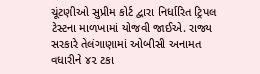ચૂંટણીઓ સુપ્રીમ કોર્ટ દ્વારા નિર્ધારિત ટ્રિપલ ટેસ્ટના માળખામાં યોજવી જાઈએ. રાજ્ય સરકારે તેલંગાણામાં ઓબીસી અનામત વધારીને ૪૨ ટકા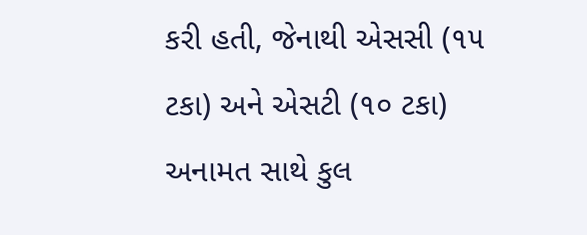કરી હતી, જેનાથી એસસી (૧૫ ટકા) અને એસટી (૧૦ ટકા) અનામત સાથે કુલ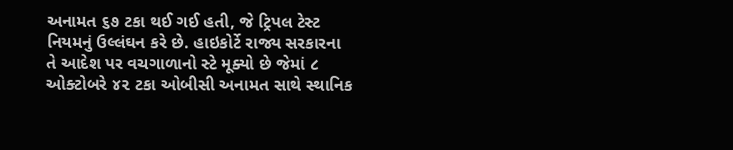અનામત ૬૭ ટકા થઈ ગઈ હતી, જે ટ્રિપલ ટેસ્ટ નિયમનું ઉલ્લંઘન કરે છે. હાઇકોર્ટે રાજ્ય સરકારના તે આદેશ પર વચગાળાનો સ્ટે મૂક્યો છે જેમાં ૮ ઓક્ટોબરે ૪૨ ટકા ઓબીસી અનામત સાથે સ્થાનિક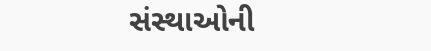સંસ્થાઓની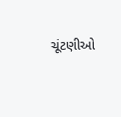ચૂંટણીઓ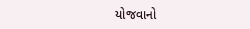યોજવાનો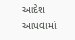આદેશ આપવામાં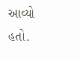આવ્યો હતો.